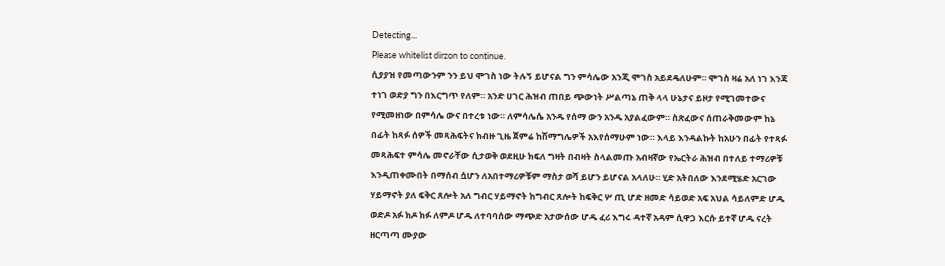Detecting...
Please whitelist dirzon to continue.
ሲያያዝ የመጣውንም ንን ይህ ሞገስ ነው ትሉኝ ይሆናል ግን ምሳሌው አንጂ ሞገስ አይደዴለሁም። ሞገስ ዛሬ አለ ነገ እንጃ ተነገ ወድያ ግን በእርግጥ የለም። አንድ ሀገር ሕዝብ ጠበይ ጭውነት ሥልጣኔ ጠቅ ላላ ሁኔታና ይዞታ የሚገመተውና የሚመዘነው በምሳሌ ውና በተረቱ ነው። ለምሳሌሴ አንዱ የሰማ ውን አንዱ አያልፈውም። ስጽፈውና ሰጠራቅመውም ከኔ በፊት ከጻፉ ሰዎች መጻሕፍትና ክብዙ ጊዜ ጀምሬ ከሽማግሌዎች አእየሰማሁም ነው። እላይ እንዳልኩት ከአሁን በፊት የተጻፉ መጻሕፍተ ምሳሌ መኖራቸው ሲታወቅ ወደዚሁ ክፍለ ግዛት በብዛት ስላልመጡ አብዛኛው የኤርትራ ሕዝብ በተለይ ተማሪዎቹ እንዲጠቀሙበት በማሰብ ሷሆን ለአበተማሪዎቹም ማስታ ወሻ ይሆን ይሆናል አላለሁ። ሂድ አትበለው እንደሚሄድ አርገው ሃይማኖት ያለ ፍቅር ጸሎት አለ ግብር ሃይማኖት ከግብር ጸሎት ከፍቅር ሦ ጢ ሆድ ዘመድ ሳይወድ አፍ አህል ሳይለምድ ሆዱ ወድዶ አፉ ክዶ ክፉ ለምዶ ሆዱ ለተባባሰው ማጭድ አታውሰው ሆዱ ፈሪ እግሩ ዳተኛ አዳም ሲዋጋ እርሱ ይተኛ ሆዱ ናረት ዘርጣጣ ሙያው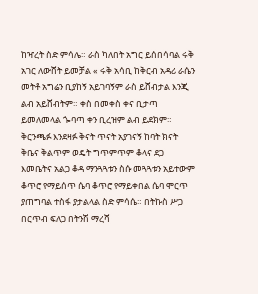ከዣረት ስድ ምሳሌ። ራስ ካለበት አግር ይሰበሳባል ሩቅ አገር ለውሸት ይመቻል « ሩቅ አሳቢ ከቅርብ አዳሪ ራሴን መትቶ አግሬን ቢያከኝ አይገባኝም ራስ ይሸብታል እንጂ ልብ አይሸብትም። ቀስ በመቀስ ቀና ቢታጣ ይመለመላል ጐባጣ ቀን ቢረዝም ልብ ይደክም። ቅርንጫፉ እንደዛፉ ቅናት ጥናት አያገናኝ ከባት ክናት ቅቤና ቅልጥም ወዴት ግጥምጥም ቆላና ደጋ እመቤትና አልጋ ቆዳ ማንጓጓቱን ስሱ መጓጓቱን አይተውም ቆጥሮ የማይሰጥ ሴባ ቆጥሮ የማይቀበል ሴባ ሞርጥ ያጠግባል ተስፋ ያታልላል ስድ ምሳሴ። በትኩስ ሥጋ በርጥብ ፍለጋ በትንሽ ማረሻ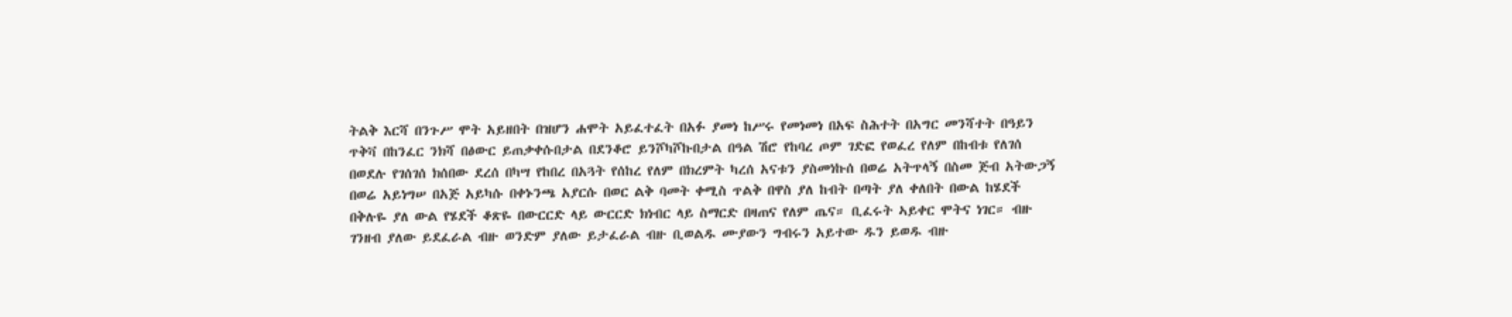ትልቅ እርሻ በንጉሥ ሞት አይዘበት በዝሆን ሐሞት አይፈተፈት በአፉ ያመነ ከሥሩ የመነመነ በአፍ ስሕተት በአግር መንሻተት በዓይን ጥቅቫ በከንፈር ንክሻ በፅውር ይጠቃቀሱበታል በደንቆሮ ይንሾካሾኩበታል በዓል ሽሮ የከባረ ጦም ገድፎ የወፈረ የለም በከብቱ የለገሰ በወደሉ የገሰገሰ ክሰበው ደረሰ በካሣ የከበረ በአጓት የሰከረ የለም በክረምት ካረሰ አናቱን ያስመነኩሰ በወሬ አትጥላኝ በስመ ጅብ አትውጋኝ በወሬ አይነግሠ በአጅ አይካሱ በቀኑንጫ አያርሱ በወር ልቅ ባመት ቀሚስ ጥልቅ በዋስ ያለ ከብት በጣት ያለ ቀለበት በውል ከሄደች በቅሉዬ ያለ ውል የሄደች ቆጽዬ በውርርድ ላይ ውርርድ ክነብር ላይ ስማርድ በዛጠና የለም ጤና። ቢፈሩት ኣይቀር ሞትና ነገር። ብዙ ገንዘብ ያለው ይደፈራል ብዙ ወንድም ያለው ይታፈራል ብዙ ቢወልዱ ሙያውን ግብሩን አይተው ዱን ይወዱ ብዙ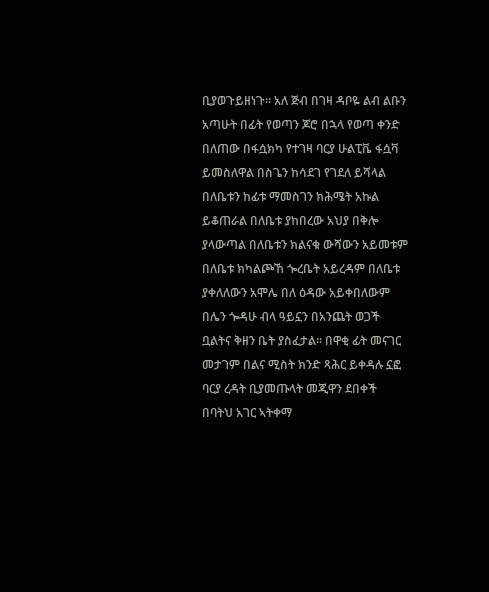ቢያወጉይዘነጉ። አለ ጅብ በገዛ ዳቦዬ ልብ ልቡን አጣሁት በፊት የወጣን ጆሮ በኋላ የወጣ ቀንድ በለጠው በፋሷክካ የተገዛ ባርያ ሁልፒቬ ፋሷቫ ይመስለዋል በስጌን ከሳደገ የገደለ ይሻላል በለቤቱን ከፊቱ ማመስገን ክሕሜት አኩል ይቆጠራል በለቤቱ ያከበረው አህያ በቅሎ ያላውጣል በለቤቱን ክልናቁ ውሻውን አይመቱም በለቤቱ ክካልጮኸ ጐረቤት አይረዳም በለቤቱ ያቀለለውን አሞሌ በለ ዕዳው አይቀበለውም በሌን ጐዳሁ ብላ ዓይኗን በአንጨት ወጋች ቧልትና ቅዘን ቤት ያስፈታል። በዋቂ ፊት መናገር መታገም በልና ሚስት ክንድ ጻሕር ይቀዳሉ ኗፎ ባርያ ረዳት ቢያመጡላት መጂዋን ደበቀች በባትህ አገር ኣትቀማ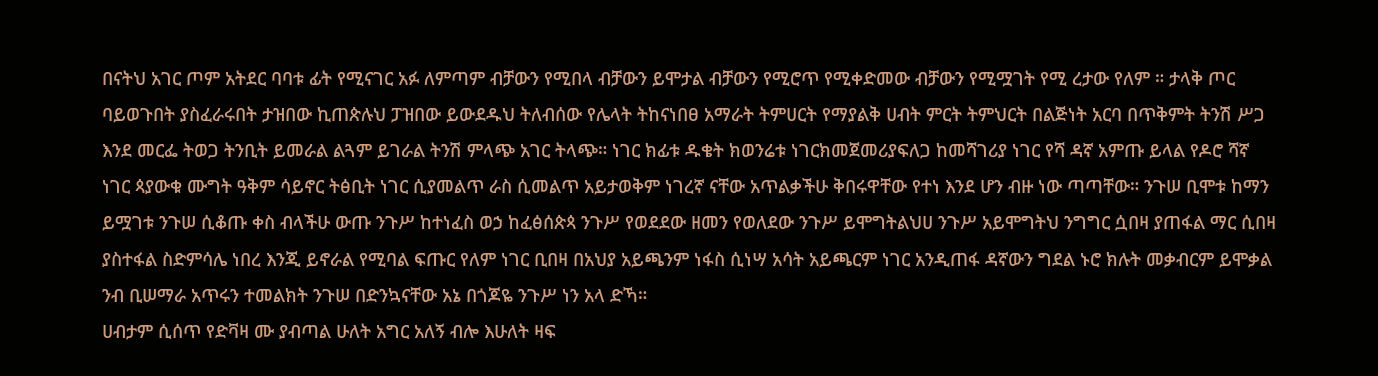በናትህ አገር ጦም አትደር ባባቱ ፊት የሚናገር አፉ ለምጣም ብቻውን የሚበላ ብቻውን ይሞታል ብቻውን የሚሮጥ የሚቀድመው ብቻውን የሚሟገት የሚ ረታው የለም ። ታላቅ ጦር ባይወጉበት ያስፈራሩበት ታዝበው ኪጠጵሉህ ፓዝበው ይውደዱህ ትለብሰው የሌላት ትከናነበፀ አማራት ትምሀርት የማያልቅ ሀብት ምርት ትምህርት በልጅነት አርባ በጥቅምት ትንሽ ሥጋ እንደ መርፌ ትወጋ ትንቢት ይመራል ልጓም ይገራል ትንሽ ምላጭ አገር ትላጭ። ነገር ክፊቱ ዱቄት ክወንሬቱ ነገርክመጀመሪያፍለጋ ከመሻገሪያ ነገር የሻ ዳኛ አምጡ ይላል የዶሮ ሻኛ ነገር ጳያውቁ ሙግት ዓቅም ሳይኖር ትፅቢት ነገር ሲያመልጥ ራስ ሲመልጥ አይታወቅም ነገረኛ ናቸው አጥልቃችሁ ቅበሩዋቸው የተነ እንደ ሆን ብዙ ነው ጣጣቸው። ንጉሠ ቢሞቱ ከማን ይሟገቱ ንጉሠ ሲቆጡ ቀስ ብላችሁ ውጡ ንጉሥ ከተነፈስ ወኃ ከፈፅሰጵጳ ንጉሥ የወደደው ዘመን የወለደው ንጉሥ ይሞግትልህሀ ንጉሥ አይሞግትህ ንግግር ሷበዛ ያጠፋል ማር ሲበዛ ያስተፋል ስድምሳሌ ነበረ እንጂ ይኖራል የሚባል ፍጡር የለም ነገር ቢበዛ በአህያ አይጫንም ነፋስ ሲነሣ አሳት አይጫርም ነገር አንዲጠፋ ዳኛውን ግደል ኑሮ ክሉት መቃብርም ይሞቃል ንብ ቢሠማራ አጥሩን ተመልክት ንጉሠ በድንኳናቸው አኔ በጎጆዬ ንጉሥ ነን አላ ድኻ።
ሀብታም ሲሰጥ የድቫዛ ሙ ያብጣል ሁለት አግር አለኝ ብሎ እሁለት ዛፍ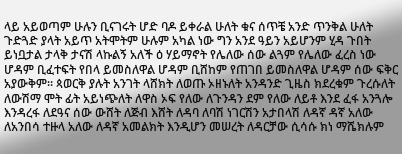ላይ አይወጣም ሁሉን ቢናገሩት ሆድ ባዶ ይቀራል ሁለት ቁና ሰጥቼ አንድ ጥንቅል ሁለት ጉድጓድ ያላት አይጥ አትሞትም ሁሉም አካል ነው ግን አንደ ዓይን አይሆንም ሂዳ ጉበት ይነቧታል ታላቅ ታናሽ ላኩልኝ አለች ዕ ሃይማኖት የሌለው ሰው ልጓም የሌለው ፈረስ ነው ሆዳም ቢፈተፍት የበላ ይመስለዋል ሆዳም ቢሸከም የጠገበ ይመስለዋል ሆዳም ሰው ፍቅር አያውቅም። ጳወርቅ ያሉት አንገት ላሸክት ለወጡ ኦዘኑለት አንዳንድ ጊዜስ ክደረቁም ጉረሱለት ለውሽማ ሞት ፊት አይነጭለት ለዋስ ኦፍ የለው ለጉንዳን ደም የለው ለይቶ እንደ ፈፋ አንጓሎ እንዳረፋ ለደዓና ሰው ውሸት ለጅብ እሸት ለዳባ ለባሽ ነገርሽን አታበላሽ ለዳኛ ዳኛ አለው ለአንበሳ ተዙላ አለው ለዳኛ አመልክት እንዲሆን መሠረት ለዳርቻው ሲሳሱ ክነ ማሼክሉም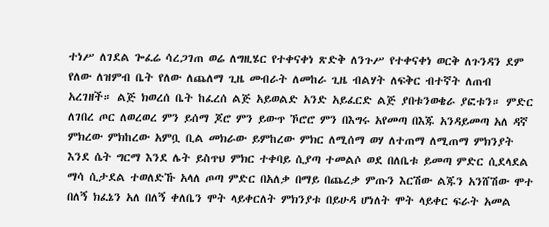ተነሥ ለገደል ጐፈሬ ሳረጋገጠ ወሬ ለግዚሄር የተቀናቀነ ጽድቅ ለንጉሥ የተቀናቀነ ወርቅ ለጉንዳን ደም የለው ለዝምብ ቤት የለው ለጨለማ ጊዜ መብራት ለመከራ ጊዜ ብልሃት ለፍቅር ብተኛት ለጠብ አረገዘች። ልጅ ክወረሰ ቤት ከፈረሰ ልጅ አይወልድ አንድ አይፈርድ ልጅ ያበቱንወቄራ ያፎቱን። ምድር ለገበረ ጦር ለወረወረ ምን ይሰማ ጆሮ ምን ይውጥ ኾሮሮ ምን በእግሩ አየመጣ በእጁ አንዳይመጣ አለ ዳኛ ምክረው ምክከረው አምቧ ቢል መክራው ይምከረው ምክር ለሚሰማ ወሃ ለተጠማ ለሚጠማ ምክንያት እንደ ሴት ግርማ እንደ ሌት ይስጥህ ምክር ተቀባይ ሲያጣ ተመልሶ ወደ በለቤቱ ይመጣ ምድር ሲደላደል ማሳ ሲታደል ተወለድኹ አላለ ጦጣ ምድር በአለቃ በማይ በጨረቃ ምጡን እርሽው ልጁን አንሸሽው ሞተ በለኝ ክፈኔን አለ በለኝ ቀለቤን ሞት ላይቀርለት ምክንያቱ በይሁዳ ሆነለት ሞት ላይቀር ፍራት አመል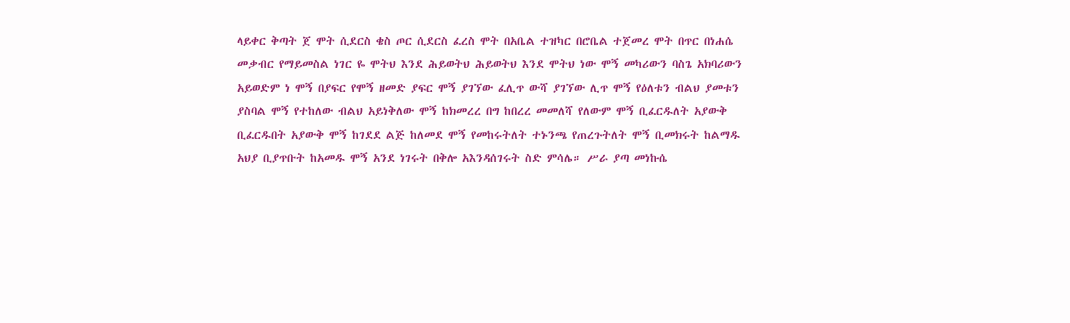ላይቀር ቅጣት ጀ ሞት ሲደርስ ቄስ ጦር ሲደርስ ፈረስ ሞት በአቤል ተዝካር በሮቤል ተጀመረ ሞት በጥር በነሐሴ መቃብር የማይመስል ነገር ዬ ሞትህ እንደ ሕይወትህ ሕይወትህ እንደ ሞትህ ነው ሞኝ መካሪውን ባስጌ አክባሪውን አይወድም ነ ሞኝ በያፍር የሞኝ ዘመድ ያፍር ሞኝ ያገኘው ፈሊጥ ውሻ ያገኘው ሊጥ ሞኝ የዕለቱን ብልህ ያመቱን ያስባል ሞኝ የተከለው ብልህ አይነቅለው ሞኝ ከክመረረ በግ ከበረረ መመለሻ የለውም ሞኝ ቢፈርዱለት አያውቅ ቢፈርዱበት አያውቅ ሞኝ ከገደደ ልጅ ከለመደ ሞኝ የመከሩትለት ተኑንጫ የጠረጉትለት ሞኝ ቢመክሩት ከልማዱ አህያ ቢያጥቡት ከአመዱ ሞኝ አንደ ነገሩት በቅሎ አእንዳሰገሩት ስድ ምሳሌ። ሥራ ያጣ መነኩሴ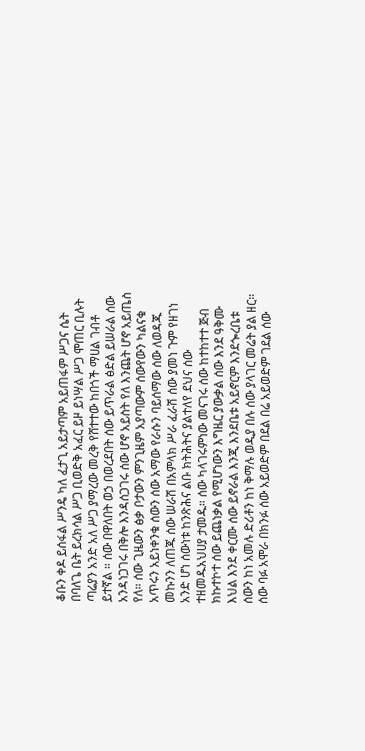ቆቡን ቀዶ ይሰፋል ሥንዴ ካለ ፈታጊ አይታጣም አይጠፋም ሥጋና ሴት በባለጌ ቤት ይረክሳል ሥጋ ቢወድቅ አፈር ይዞ ይነሣል ሥጋ ሞጠር ቢሉት ጣሬያን አንድ አለ ሥጋ ያማረው መረቅ የሸተተው ከበጎች ማሀል ገብቶ ይተኛል ። ሰው በዋለበት ወኃ በወረደበት ሰው ይጥራል ፅድል ይሠራል ሰው አንዳነጋገሩ በቅሎ እንዳሰጋገሩ ሰው ሆኖ አይስት የለ እንጨት ሆኖ አይጤስ የለ። ሰው ጊዜውን ፅቃ ቦታውን ምንጊዜም አያጣውም ሰውየውን ካልናቁ አጥሩን አይነቀንቁ ሰውን ሰው አማው የራሱን ባይሰማው ሰው ለወዳጁ መኩንን ለጠጁ ሰው ሠራሽ በአምላክ ሥራ ፈራሽ ሰው ያመነ ጉም የዘገነ አንድ ሆነ ሰውነቱ ከንጽሕና ልቡ ክትሕትና ያልተለየ ደህና ሰው ተዘመዱአህሀያ ታመዱ። ሰው ካላገሩምነው መናገሩ ሰው ከተከተተ ጅብ ክኩተኮተ ሰው ይጨነቃል የሚሆነውን እግዜር ያውቃል ሰው እንደ ዓቅሙ እህል እንደ ቀርሙ ሰው ይኖራል እንጂ እንደቤቱ አይኖርም እንደጐረቤቱ ሰውን ከነ አመሉ ድሪቶን ከነ ቅማሉ ወዲያ በሉ ሰው ያላገር መሬት ያል ዘር። ሰው ባፉ አሞራ በክንፉ ሰው አይወድም በደል በሬ አይወድም ገደል ሰው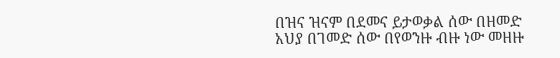በዝና ዝናም በደመና ይታወቃል ሰው በዘመድ አህያ በገመድ ሰው በየወንዙ ብዙ ነው መዘዙ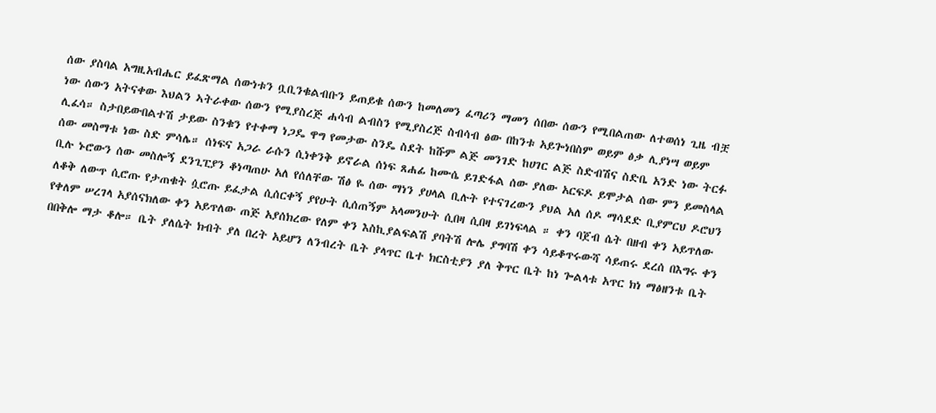ሰው ያስባል አግዚአብሔር ይፈጽማል ሰውነቱን ቧቢንቁልብቡን ይጠይቁ ሰውን ከመለመን ፈጣሪን ማመን ሰበው ሰውን የሚበልጠው ለተወሰነ ጊዜ ብቿ ነው ሰውን አትናቀው እህልን ኣትራቀው ሰውን የሚያስረጅ ሐሳብ ልብስን የሚያስረጅ ስብሳብ ፅው በከንቱ አይጐነበስም ወይም ፅቃ ሊያነሣ ወይም ሊፈሳ። ስታበይውበልተሽ ታይው ስንቁን የተቀማ ነጋዴ ዋግ የመታው ስንዴ ስደት ከሹም ልጅ መንገድ ከሀገር ልጅ ስድብሽና ስድቤ አንድ ነው ትርፉ ሰው መስማቱ ነው ስድ ምሳሌ። ሰነፍና አጋራ ራሱን ሲነቀንቅ ይኖራል ሰነፍ ጸሐፊ ከሙሴ ይገድፋል ሰው ያለው አርፍዶ ይሞታል ሰው ምን ይመስላል ቢሉ ኑሮውን ሰው መስሎኝ ደንጊፒያን ቆነጣጠሁ አለ የሰለቸው ሽፅ ዬ ሰው ማነን ያሀላል ቢሉት የተናገረውን ያህል አለ ሰዶ ማሳደድ ቢያምርህ ዶሮህን ለቆቅ ለውጥ ሲሮጡ የታጠቁት ሷሮጡ ይፈታል ሲሰርቀኝ ያየሁት ሲሰጠኝም አላመንሁት ሲበዛ ሲበዛ ይገነፍላል ። ቀን ባጀብ ሴት በዘብ ቀን አይጥለው የቀለም ሠረገላ አያሰናክለው ቀን አይጥለው ጠጅ አያሰክረው የለም ቀን እስኪያልፍልሽ ያባትሽ ሎሌ ያግባሽ ቀን ሳይቆጥሩውሻ ሳይጠሩ ደረሰ በእግሩ ቀን በበቅሎ ማታ ቆሎ። ቤት ያለሴት ክብት ያለ በረት አይሆን ለንብረት ቤት ያላጥር ቤተ ክርስቲያን ያለ ቅጥር ቤት ከነ ጐልላቱ አጥር ክነ ማፅዘንቱ ቤት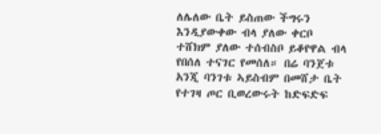ለሌለው ቤት ይስጠው ችግሩን እንዲያውቀው ብላ ያለው ቀርቦ ተሸክም ያለው ተሰብስቦ ይቆየዋል ብላ የበሰለ ተናገር የመሰለ። በሬ ባንጀቱ አንጂ ባንገቱ ኣይስብም በመሸታ ቤት የተገዛ ጦር ቢወረውሩት ከድፍድፍ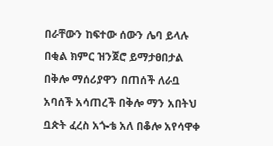በራቸውን ከፍተው ሰውን ሌባ ይላሉ በቂል ክምር ዝንጀሮ ይማታፀበታል በቅሎ ማሰሪያዋን በጠሰች ለራቧ አባሰች አሳጠረች በቅሎ ማን አበትህ ቧጵት ፈረስ አጐቴ አለ በቆሎ አየሳዋቀ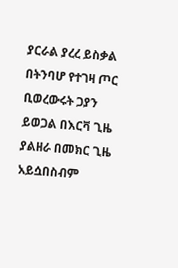ያርራል ያረረ ይስቃል በትንባሆ የተገዛ ጦር ቢወረውሩት ጋያን ይወጋል በእርቫ ጊዜ ያልዘራ በመክር ጊዜ አይሷበስብም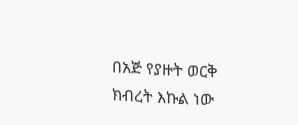በአጅ የያዙት ወርቅ ክብረት እኩል ነው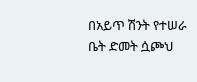በአይጥ ሽንት የተሠራ ቤት ድመት ሷጮህ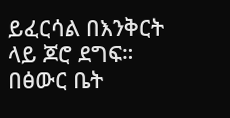ይፈርሳል በእንቅርት ላይ ጆሮ ደግፍ። በፅውር ቤት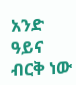አንድ ዓይና ብርቅ ነው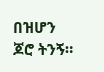በዝሆን ጆሮ ትንኝ።